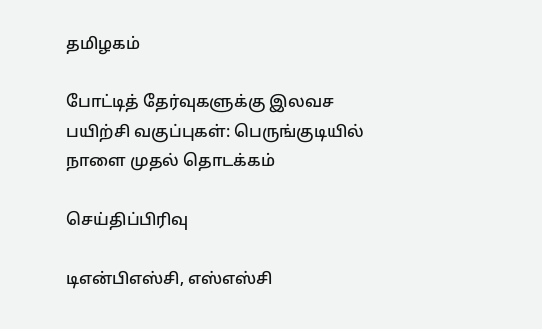தமிழகம்

போட்டித் தேர்வுகளுக்கு இலவச பயிற்சி வகுப்புகள்: பெருங்குடியில் நாளை முதல் தொடக்கம்

செய்திப்பிரிவு

டிஎன்பிஎஸ்சி, எஸ்எஸ்சி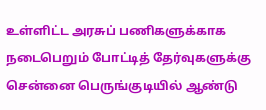உள்ளிட்ட அரசுப் பணிகளுக்காக நடைபெறும் போட்டித் தேர்வுகளுக்கு சென்னை பெருங்குடியில் ஆண்டு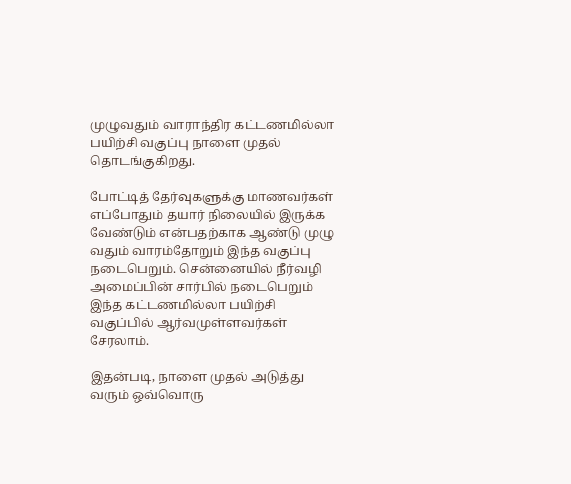முழுவதும் வாராந்திர கட்டணமில்லா பயிற்சி வகுப்பு நாளை முதல் தொடங்குகிறது.

போட்டித் தேர்வுகளுக்கு மாணவர்கள் எப்போதும் தயார் நிலையில் இருக்க வேண்டும் என்பதற்காக ஆண்டு முழு வதும் வாரம்தோறும் இந்த வகுப்பு நடைபெறும். சென்னையில் நீர்வழி அமைப்பின் சார்பில் நடைபெறும் இந்த கட்டணமில்லா பயிற்சி வகுப்பில் ஆர்வமுள்ளவர்கள் சேரலாம்.

இதன்படி, நாளை முதல் அடுத்து வரும் ஒவ்வொரு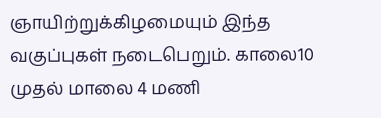ஞாயிற்றுக்கிழமையும் இந்த வகுப்புகள் நடைபெறும். காலை10 முதல் மாலை 4 மணி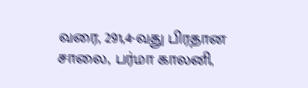வரை, 291,4-வது பிரதான சாலை, பர்மா காலனி,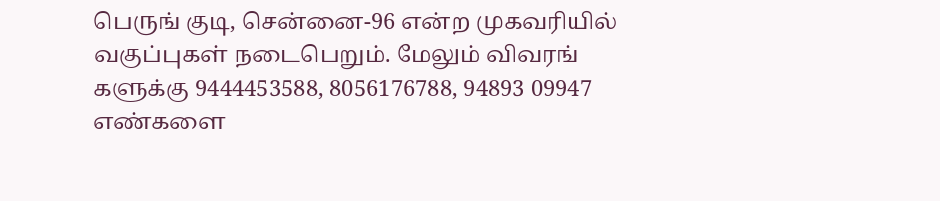பெருங் குடி, சென்னை-96 என்ற முகவரியில் வகுப்புகள் நடைபெறும். மேலும் விவரங் களுக்கு 9444453588, 8056176788, 94893 09947 எண்களை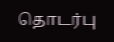தொடர்பு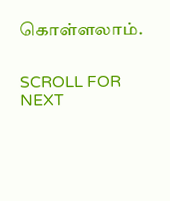கொள்ளலாம்.


SCROLL FOR NEXT